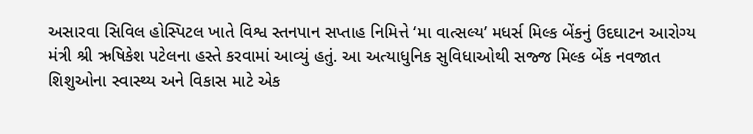અસારવા સિવિલ હોસ્પિટલ ખાતે વિશ્વ સ્તનપાન સપ્તાહ નિમિત્તે ‘મા વાત્સલ્ય’ મધર્સ મિલ્ક બેંકનું ઉદઘાટન આરોગ્ય મંત્રી શ્રી ઋષિકેશ પટેલના હસ્તે કરવામાં આવ્યું હતું. આ અત્યાધુનિક સુવિધાઓથી સજ્જ મિલ્ક બેંક નવજાત શિશુઓના સ્વાસ્થ્ય અને વિકાસ માટે એક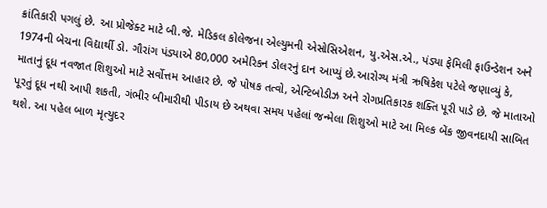ક્રાંતિકારી પગલું છે. આ પ્રોજેક્ટ માટે બી.જે. મેડિકલ કોલેજના એલ્યુમની એસોસિએશન, યુ.એસ.એ., પંડ્યા ફેમિલી ફાઉન્ડેશન અને 1974ની બેચના વિદ્યાર્થી ડો. ગૌરાંગ પંડ્યાએ 80,000 અમેરિકન ડોલરનું દાન આપ્યું છે.આરોગ્ય મંત્રી ઋષિકેશ પટેલે જણાવ્યું કે, માતાનું દૂધ નવજાત શિશુઓ માટે સર્વોત્તમ આહાર છે. જે પોષક તત્વો, એન્ટિબોડીઝ અને રોગપ્રતિકારક શક્તિ પૂરી પાડે છે. જે માતાઓ પૂરતું દૂધ નથી આપી શકતી, ગંભીર બીમારીથી પીડાય છે અથવા સમય પહેલાં જન્મેલા શિશુઓ માટે આ મિલ્ક બેંક જીવનદાયી સાબિત થશે. આ પહેલ બાળ મૃત્યુદર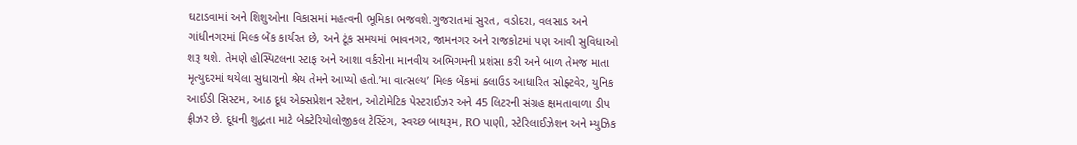ઘટાડવામાં અને શિશુઓના વિકાસમાં મહત્વની ભૂમિકા ભજવશે.ગુજરાતમાં સુરત, વડોદરા, વલસાડ અને ગાંધીનગરમાં મિલ્ક બેંક કાર્યરત છે, અને ટૂંક સમયમાં ભાવનગર, જામનગર અને રાજકોટમાં પણ આવી સુવિધાઓ શરૂ થશે. તેમણે હોસ્પિટલના સ્ટાફ અને આશા વર્કરોના માનવીય અભિગમની પ્રશંસા કરી અને બાળ તેમજ માતા મૃત્યુદરમાં થયેલા સુધારાનો શ્રેય તેમને આપ્યો હતો.’મા વાત્સલ્ય’ મિલ્ક બેંકમાં ક્લાઉડ આધારિત સોફ્ટવેર, યુનિક આઈડી સિસ્ટમ, આઠ દૂધ એક્સપ્રેશન સ્ટેશન, ઓટોમેટિક પેસ્ટરાઈઝર અને 45 લિટરની સંગ્રહ ક્ષમતાવાળા ડીપ ફ્રીઝર છે. દૂધની શુદ્ધતા માટે બેક્ટેરિયોલોજીકલ ટેસ્ટિંગ, સ્વચ્છ બાથરૂમ, RO પાણી, સ્ટેરિલાઈઝેશન અને મ્યુઝિક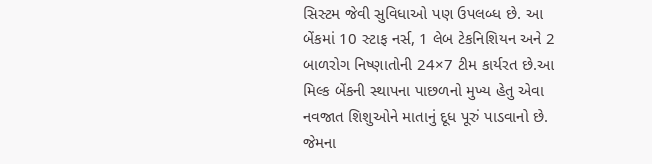સિસ્ટમ જેવી સુવિધાઓ પણ ઉપલબ્ધ છે. આ બેંકમાં 10 સ્ટાફ નર્સ, 1 લેબ ટેકનિશિયન અને 2 બાળરોગ નિષ્ણાતોની 24×7 ટીમ કાર્યરત છે.આ મિલ્ક બેંકની સ્થાપના પાછળનો મુખ્ય હેતુ એવા નવજાત શિશુઓને માતાનું દૂધ પૂરું પાડવાનો છે. જેમના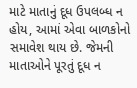માટે માતાનું દૂધ ઉપલબ્ધ ન હોય, આમાં એવા બાળકોનો સમાવેશ થાય છે. જેમની માતાઓને પૂરતું દૂધ ન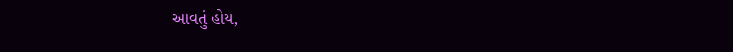આવતું હોય,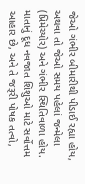જેઓ ગંભીર બીમારીથી પીડાઈ રહ્યા હોય, અથવા તો જેઓ સમય પહેલાં જન્મેલા (પ્રિમેચ્યોર) અને ગંભીર સ્થિતિવાળા હોય. માતાનું દૂધ નવજાત શિશુઓ માટે સર્વોત્તમ આહાર છે, અને તે જરૂરી પોષક તત્વો,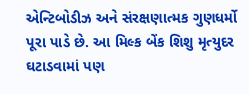એન્ટિબોડીઝ અને સંરક્ષણાત્મક ગુણધર્મો પૂરા પાડે છે. આ મિલ્ક બેંક શિશુ મૃત્યુદર ઘટાડવામાં પણ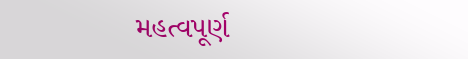મહત્વપૂર્ણ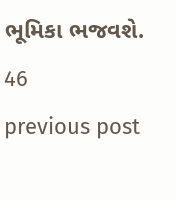ભૂમિકા ભજવશે.
46
previous post